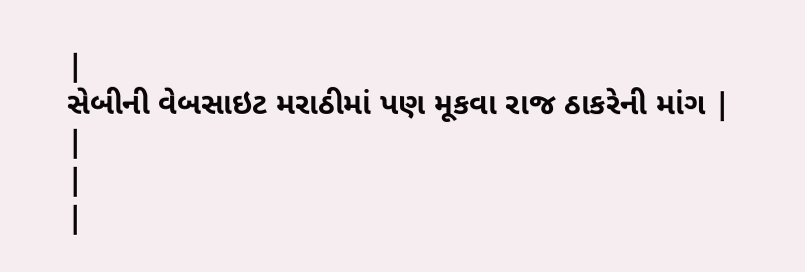|
સેબીની વેબસાઇટ મરાઠીમાં પણ મૂકવા રાજ ઠાકરેની માંગ |
|
|
|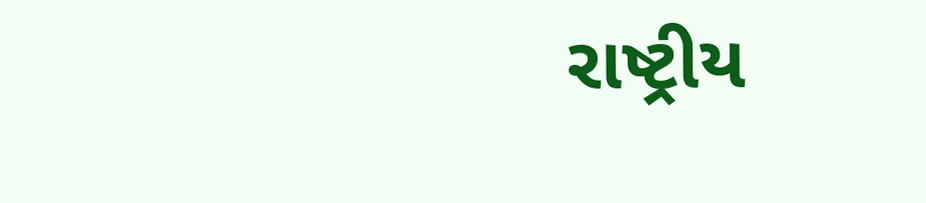રાષ્ટ્રીય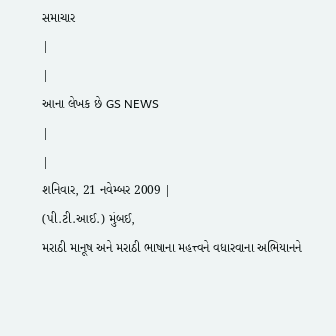સમાચાર
|
|
આના લેખક છે GS NEWS
|
|
શનિવાર, 21 નવેમ્બર 2009 |
(પી.ટી.આઈ.) મુંબઈ,
મરાઠી માનૂષ અને મરાઠી ભાષાના મહત્ત્વને વધારવાના અભિયાનને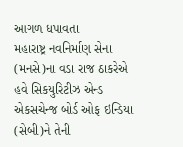આગળ ધપાવતા
મહારાષ્ટ્ર નવનિર્માણ સેના (મનસે)ના વડા રાજ ઠાકરેએ હવે સિકયુરિટીઝ એન્ડ
એકસચેન્જ બોર્ડ ઓફ ઇન્ડિયા (સેબી)ને તેની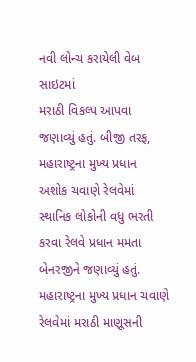નવી લોન્ચ કરાયેલી વેબ સાઇટમાં
મરાઠી વિકલ્પ આપવા જણાવ્યું હતું. બીજી તરફ, મહારાષ્ટ્રના મુખ્ય પ્રધાન
અશોક ચવાણે રેલવેમાં સ્થાનિક લોકોની વધુ ભરતી કરવા રેલવે પ્રધાન મમતા
બેનરજીને જણાવ્યું હતું.
મહારાષ્ટ્રના મુખ્ય પ્રધાન ચવાણે રેલવેમાં મરાઠી માણૂસની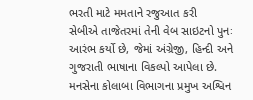ભરતી માટે મમતાને રજુઆત કરી
સેબીએ તાજેતરમાં તેની વેબ સાઇટનો પુનઃ આરંભ કર્યો છે, જેમાં અંગ્રેજી, હિન્દી અને ગુજરાતી ભાષાના વિકલ્પો આપેલા છે. મનસેના કોલાબા વિભાગના પ્રમુખ અશ્વિન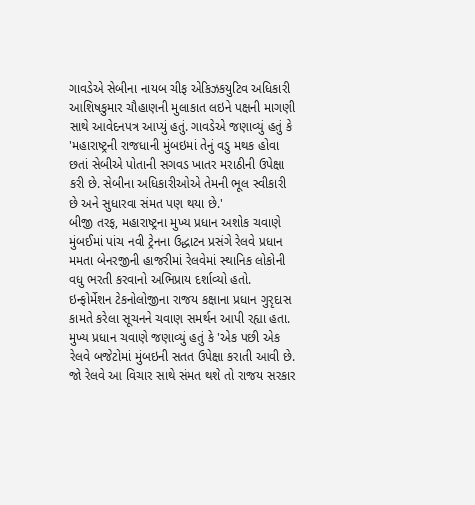ગાવડેએ સેબીના નાયબ ચીફ એકિઝકયુટિવ અધિકારી આશિષકુમાર ચૌહાણની મુલાકાત લઇને પક્ષની માગણી સાથે આવેદનપત્ર આપ્યું હતું. ગાવડેએ જણાવ્યું હતું કે 'મહારાષ્ટ્રની રાજધાની મુંબઇમાં તેનું વડુ મથક હોવા છતાં સેબીએ પોતાની સગવડ ખાતર મરાઠીની ઉપેક્ષા કરી છે. સેબીના અધિકારીઓએ તેમની ભૂલ સ્વીકારી છે અને સુધારવા સંમત પણ થયા છે.'
બીજી તરફ, મહારાષ્ટ્રના મુખ્ય પ્રધાન અશોક ચવાણે મુંબઈમાં પાંચ નવી ટ્રેનના ઉદ્ધાટન પ્રસંગે રેલવે પ્રધાન મમતા બેનરજીની હાજરીમાં રેલવેમાં સ્થાનિક લોકોની વધુ ભરતી કરવાનો અભિપ્રાય દર્શાવ્યો હતો. ઇન્ફોર્મેશન ટેકનોલોજીના રાજય કક્ષાના પ્રધાન ગુરૃદાસ કામતે કરેલા સૂચનને ચવાણ સમર્થન આપી રહ્યા હતા. મુખ્ય પ્રધાન ચવાણે જણાવ્યું હતું કે 'એક પછી એક રેલવે બજેટોમાં મુંબઇની સતત ઉપેક્ષા કરાતી આવી છે. જો રેલવે આ વિચાર સાથે સંમત થશે તો રાજય સરકાર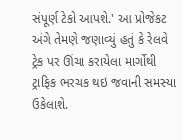સંપૂર્ણ ટેકો આપશે.' આ પ્રોજેકટ અંગે તેમણે જણાવ્યું હતું કે રેલવે ટ્રેક પર ઊંચા કરાયેલા માર્ગોથી ટ્રાફિક ભરચક થઇ જવાની સમસ્યા ઉકેલાશે.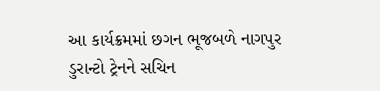આ કાર્યક્રમમાં છગન ભૂજબળે નાગપુર ડુરાન્ટો ટ્રેનને સચિન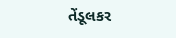તેંડૂલકર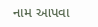નામ આપવા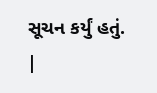સૂચન કર્યું હતું.
|